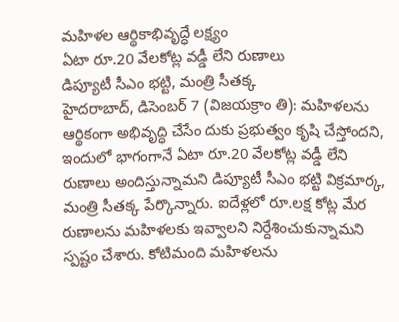మహిళల ఆర్థికాభివృద్ధే లక్ష్యం
ఏటా రూ.20 వేలకోట్ల వడ్డీ లేని రుణాలు
డిప్యూటీ సీఎం భట్టి, మంత్రి సీతక్క
హైదరాబాద్, డిసెంబర్ 7 (విజయక్రాం తి): మహిళలను ఆర్థికంగా అభివృద్ధి చేసేం దుకు ప్రభుత్వం కృషి చేస్తోందని, ఇందులో భాగంగానే ఏటా రూ.20 వేలకోట్ల వడ్డీ లేని రుణాలు అందిస్తున్నామని డిప్యూటీ సీఎం భట్టి విక్రమార్క, మంత్రి సీతక్క పేర్కొన్నారు. ఐదేళ్లలో రూ.లక్ష కోట్ల మేర రుణాలను మహిళలకు ఇవ్వాలని నిర్దేశించుకున్నామని స్పష్టం చేశారు. కోటిమంది మహిళలను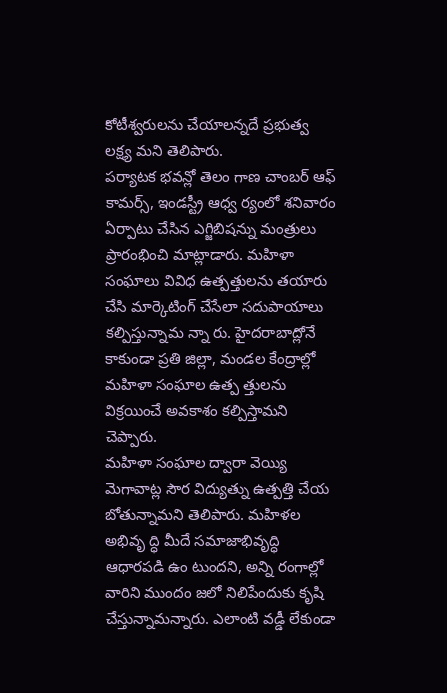కోటీశ్వరులను చేయాలన్నదే ప్రభుత్వ లక్ష్య మని తెలిపారు.
పర్యాటక భవన్లో తెలం గాణ చాంబర్ ఆఫ్ కామర్స్, ఇండస్ట్రీ ఆధ్వ ర్యంలో శనివారం ఏర్పాటు చేసిన ఎగ్జిబిషన్ను మంత్రులు ప్రారంభించి మాట్లాడారు. మహిళా సంఘాలు వివిధ ఉత్పత్తులను తయారు చేసి మార్కెటింగ్ చేసేలా సదుపాయాలు కల్పిస్తున్నామ న్నా రు. హైదరాబాద్లోనే కాకుండా ప్రతి జిల్లా, మండల కేంద్రాల్లో మహిళా సంఘాల ఉత్ప త్తులను విక్రయించే అవకాశం కల్పిస్తామని చెప్పారు.
మహిళా సంఘాల ద్వారా వెయ్యి మెగావాట్ల సౌర విద్యుత్ను ఉత్పత్తి చేయ బోతున్నామని తెలిపారు. మహిళల అభివృ ద్ధి మీదే సమాజాభివృద్ధి ఆధారపడి ఉం టుందని, అన్ని రంగాల్లో వారిని ముందం జలో నిలిపేందుకు కృషి చేస్తున్నామన్నారు. ఎలాంటి వడ్డీ లేకుండా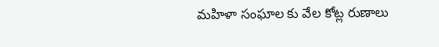మహిళా సంఘాల కు వేల కోట్ల రుణాలు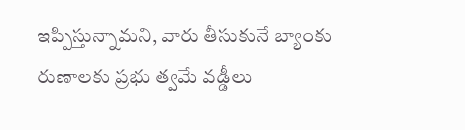ఇప్పిస్తున్నామని, వారు తీసుకునే బ్యాంకు రుణాలకు ప్రభు త్వమే వడ్డీలు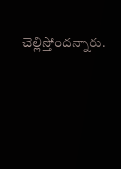చెల్లిస్తోందన్నారు.